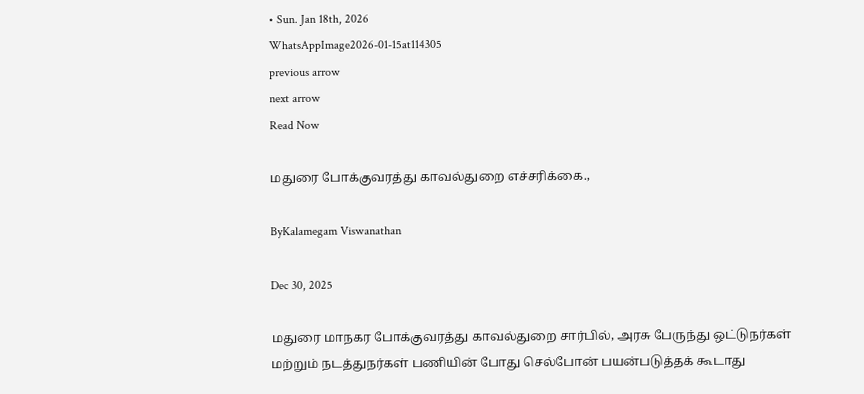• Sun. Jan 18th, 2026
WhatsAppImage2026-01-15at114305
previous arrow
next arrow
Read Now

மதுரை போக்குவரத்து காவல்துறை எச்சரிக்கை.,

ByKalamegam Viswanathan

Dec 30, 2025

மதுரை மாநகர போக்குவரத்து காவல்துறை சார்பில், அரசு பேருந்து ஒட்டுநர்கள் மற்றும் நடத்துநர்கள் பணியின் போது செல்போன் பயன்படுத்தக் கூடாது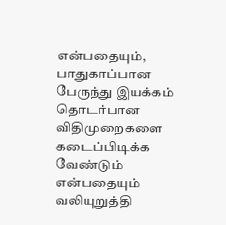என்பதையும், பாதுகாப்பான பேருந்து இயக்கம் தொடர்பான விதிமுறைகளை கடைப்பிடிக்க வேண்டும் என்பதையும் வலியுறுத்தி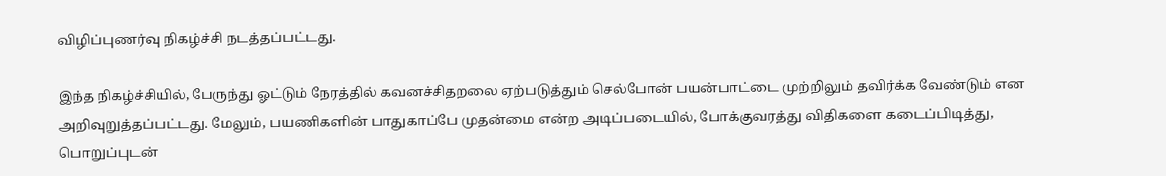விழிப்புணர்வு நிகழ்ச்சி நடத்தப்பட்டது.

இந்த நிகழ்ச்சியில், பேருந்து ஓட்டும் நேரத்தில் கவனச்சிதறலை ஏற்படுத்தும் செல்போன் பயன்பாட்டை முற்றிலும் தவிர்க்க வேண்டும் என அறிவுறுத்தப்பட்டது. மேலும், பயணிகளின் பாதுகாப்பே முதன்மை என்ற அடிப்படையில், போக்குவரத்து விதிகளை கடைப்பிடித்து, பொறுப்புடன்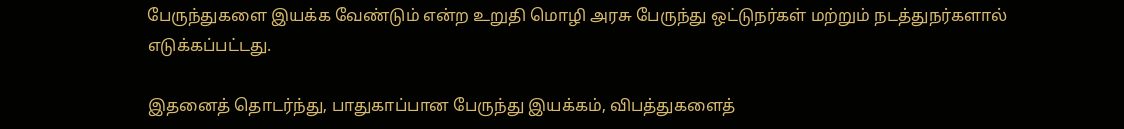பேருந்துகளை இயக்க வேண்டும் என்ற உறுதி மொழி அரசு பேருந்து ஒட்டுநர்கள் மற்றும் நடத்துநர்களால் எடுக்கப்பட்டது.

இதனைத் தொடர்ந்து, பாதுகாப்பான பேருந்து இயக்கம், விபத்துகளைத்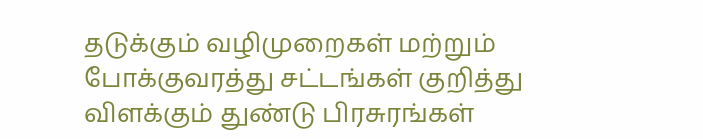தடுக்கும் வழிமுறைகள் மற்றும் போக்குவரத்து சட்டங்கள் குறித்து விளக்கும் துண்டு பிரசுரங்கள்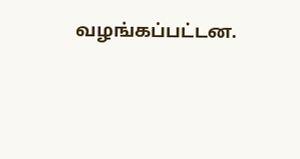வழங்கப்பட்டன.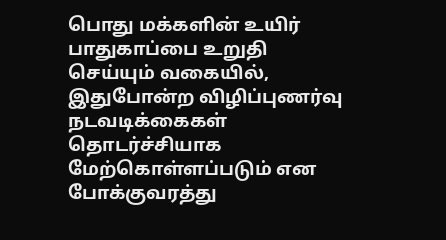பொது மக்களின் உயிர் பாதுகாப்பை உறுதி செய்யும் வகையில், இதுபோன்ற விழிப்புணர்வு நடவடிக்கைகள் தொடர்ச்சியாக மேற்கொள்ளப்படும் என போக்குவரத்து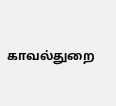காவல்துறை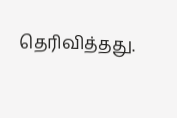தெரிவித்தது.